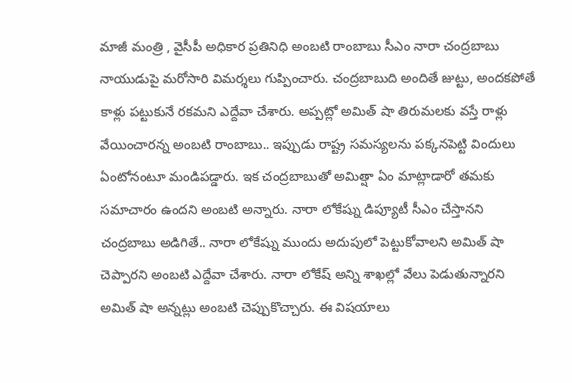మాజీ మంత్రి , వైసీపీ అధికార ప్రతినిధి అంబటి రాంబాబు సీఎం నారా చంద్రబాబు నాయుడుపై మరోసారి విమర్శలు గుప్పించారు. చంద్రబాబుది అందితే జుట్టు, అందకపోతే కాళ్లు పట్టుకునే రకమని ఎద్దేవా చేశారు. అప్పట్లో అమిత్ షా తిరుమలకు వస్తే రాళ్లు వేయించారన్న అంబటి రాంబాబు.. ఇప్పుడు రాష్ట్ర సమస్యలను పక్కనపెట్టి విందులు ఏంటోనంటూ మండిపడ్డారు. ఇక చంద్రబాబుతో అమిత్షా ఏం మాట్లాడారో తమకు సమాచారం ఉందని అంబటి అన్నారు. నారా లోకేష్ను డిప్యూటీ సీఎం చేస్తానని చంద్రబాబు అడిగితే.. నారా లోకేష్ను ముందు అదుపులో పెట్టుకోవాలని అమిత్ షా చెప్పారని అంబటి ఎద్దేవా చేశారు. నారా లోకేష్ అన్ని శాఖల్లో వేలు పెడుతున్నారని అమిత్ షా అన్నట్లు అంబటి చెప్పుకొచ్చారు. ఈ విషయాలు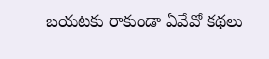బయటకు రాకుండా ఏవేవో కథలు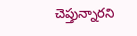చెప్తున్నారని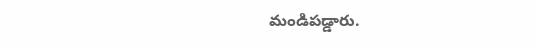మండిపడ్డారు.